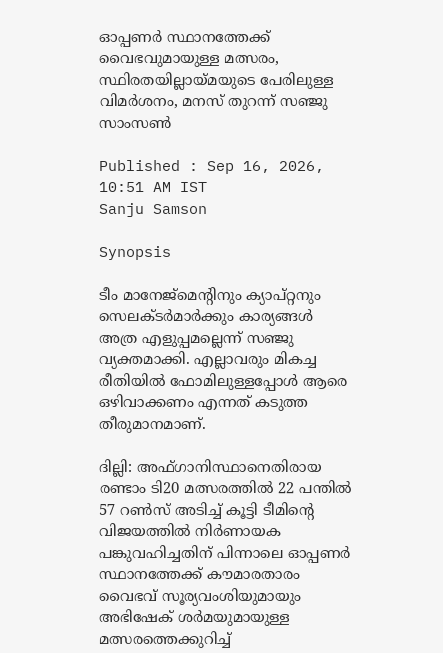ഓപ്പണര്‍ സ്ഥാനത്തേക്ക് വൈഭവുമായുള്ള മത്സരം, സ്ഥിരതയില്ലായ്മയുടെ പേരിലുള്ള വിമര്‍ശനം, മനസ് തുറന്ന് സഞ്ജു സാംസൺ

Published : Sep 16, 2026, 10:51 AM IST
Sanju Samson

Synopsis

ടീം മാനേജ്‌മെന്‍റിനും ക്യാപ്റ്റനും സെലക്ടർമാർക്കും കാര്യങ്ങൾ അത്ര എളുപ്പമല്ലെന്ന് സഞ്ജു വ്യക്തമാക്കി. എല്ലാവരും മികച്ച രീതിയിൽ ഫോമിലുള്ളപ്പോൾ ആരെ ഒഴിവാക്കണം എന്നത് കടുത്ത തീരുമാനമാണ്.

ദില്ലി: അഫ്ഗാനിസ്ഥാനെതിരായ രണ്ടാം ടി20 മത്സരത്തിൽ 22 പന്തിൽ 57 റൺസ് അടിച്ച് കൂട്ടി ടീമിന്‍റെ വിജയത്തിൽ നിർണായക പങ്കുവഹിച്ചതിന് പിന്നാലെ ഓപ്പണര്‍ സ്ഥാനത്തേക്ക് കൗമാരതാരം വൈഭവ് സൂര്യവംശിയുമായും അഭിഷേക് ശര്‍മയുമായുള്ള മത്സരത്തെക്കുറിച്ച്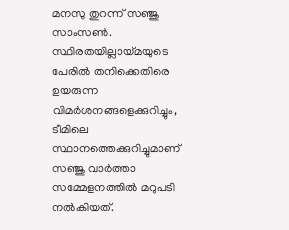മനസു തുറന്ന് സഞ്ജു സാംസൺ. സ്ഥിരതയില്ലായ്മയുടെ പേരില്‍ തനിക്കെതിരെ ഉയരുന്ന വിമർശനങ്ങളെക്കുറിച്ചും, ടീമിലെ സ്ഥാനത്തെക്കുറിച്ചുമാണ് സഞ്ജു വാര്‍ത്താ സമ്മേളനത്തില്‍ മറുപടി നല്‍കിയത്.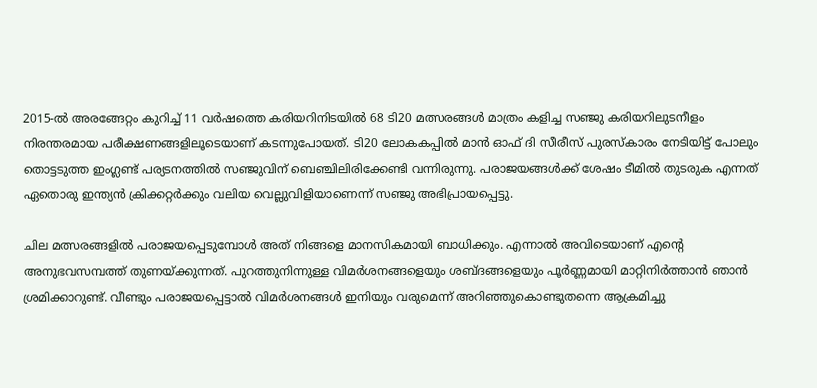2015-ൽ അരങ്ങേറ്റം കുറിച്ച് 11 വർഷത്തെ കരിയറിനിടയിൽ 68 ടി20 മത്സരങ്ങൾ മാത്രം കളിച്ച സഞ്ജു കരിയറിലുടനീളം നിരന്തരമായ പരീക്ഷണങ്ങളിലൂടെയാണ് കടന്നുപോയത്. ടി20 ലോകകപ്പിൽ മാൻ ഓഫ് ദി സീരീസ് പുരസ്കാരം നേടിയിട്ട് പോലും തൊട്ടടുത്ത ഇംഗ്ലണ്ട് പര്യടനത്തിൽ സഞ്ജുവിന് ബെഞ്ചിലിരിക്കേണ്ടി വന്നിരുന്നു. പരാജയങ്ങൾക്ക് ശേഷം ടീമിൽ തുടരുക എന്നത് ഏതൊരു ഇന്ത്യൻ ക്രിക്കറ്റര്‍ക്കും വലിയ വെല്ലുവിളിയാണെന്ന് സഞ്ജു അഭിപ്രായപ്പെട്ടു.

ചില മത്സരങ്ങളിൽ പരാജയപ്പെടുമ്പോൾ അത് നിങ്ങളെ മാനസികമായി ബാധിക്കും. എന്നാൽ അവിടെയാണ് എന്‍റെ അനുഭവസമ്പത്ത് തുണയ്ക്കുന്നത്. പുറത്തുനിന്നുള്ള വിമർശനങ്ങളെയും ശബ്ദങ്ങളെയും പൂർണ്ണമായി മാറ്റിനിർത്താൻ ഞാൻ ശ്രമിക്കാറുണ്ട്. വീണ്ടും പരാജയപ്പെട്ടാൽ വിമർശനങ്ങൾ ഇനിയും വരുമെന്ന് അറിഞ്ഞുകൊണ്ടുതന്നെ ആക്രമിച്ചു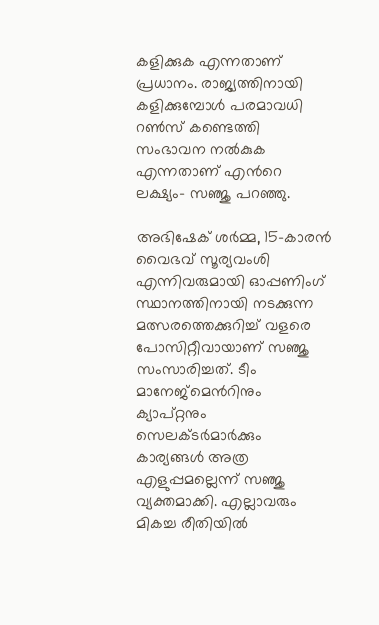കളിക്കുക എന്നതാണ് പ്രധാനം. രാജ്യത്തിനായി കളിക്കുമ്പോൾ പരമാവധി റൺസ് കണ്ടെത്തി സംഭാവന നൽകുക എന്നതാണ് എന്‍റെ ലക്ഷ്യം- സഞ്ജു പറഞ്ഞു.

അഭിഷേക് ശർമ്മ, 15-കാരൻ വൈഭവ് സൂര്യവംശി എന്നിവരുമായി ഓപ്പണിംഗ് സ്ഥാനത്തിനായി നടക്കുന്ന മത്സരത്തെക്കുറിച്ച് വളരെ പോസിറ്റീവായാണ് സഞ്ജു സംസാരിച്ചത്. ടീം മാനേജ്‌മെന്‍റിനും ക്യാപ്റ്റനും സെലക്ടർമാർക്കും കാര്യങ്ങൾ അത്ര എളുപ്പമല്ലെന്ന് സഞ്ജു വ്യക്തമാക്കി. എല്ലാവരും മികച്ച രീതിയിൽ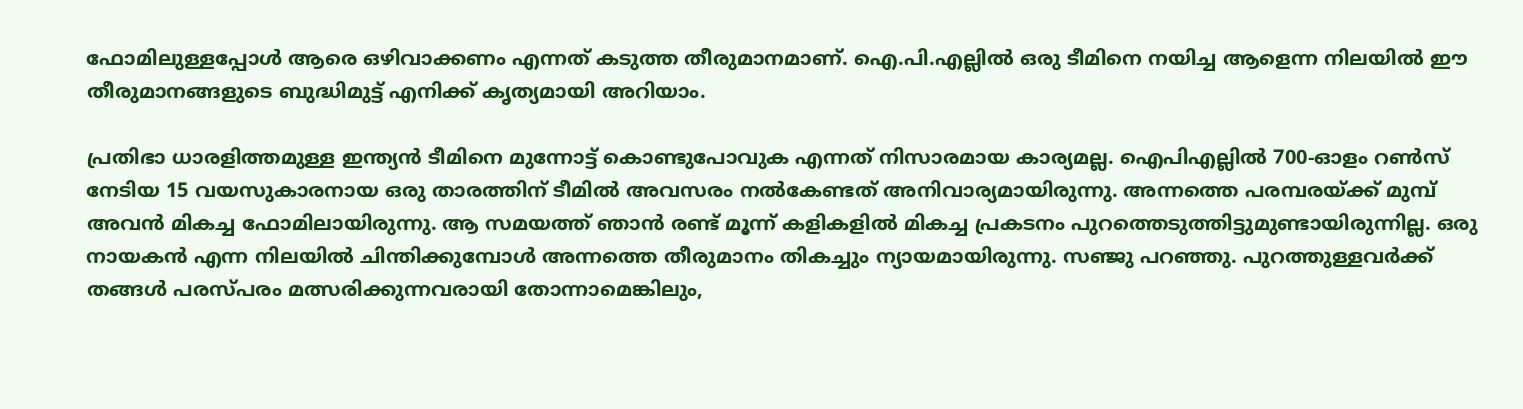ഫോമിലുള്ളപ്പോൾ ആരെ ഒഴിവാക്കണം എന്നത് കടുത്ത തീരുമാനമാണ്. ഐ.പി.എല്ലിൽ ഒരു ടീമിനെ നയിച്ച ആളെന്ന നിലയിൽ ഈ തീരുമാനങ്ങളുടെ ബുദ്ധിമുട്ട് എനിക്ക് കൃത്യമായി അറിയാം.

പ്രതിഭാ ധാരളിത്തമുള്ള ഇന്ത്യൻ ടീമിനെ മുന്നോട്ട് കൊണ്ടുപോവുക എന്നത് നിസാരമായ കാര്യമല്ല. ഐപിഎല്ലിൽ 700-ഓളം റൺസ് നേടിയ 15 വയസുകാരനായ ഒരു താരത്തിന് ടീമിൽ അവസരം നൽകേണ്ടത് അനിവാര്യമായിരുന്നു. അന്നത്തെ പരമ്പരയ്ക്ക് മുമ്പ് അവൻ മികച്ച ഫോമിലായിരുന്നു. ആ സമയത്ത് ഞാൻ രണ്ട് മൂന്ന് കളികളിൽ മികച്ച പ്രകടനം പുറത്തെടുത്തിട്ടുമുണ്ടായിരുന്നില്ല. ഒരു നായകൻ എന്ന നിലയിൽ ചിന്തിക്കുമ്പോൾ അന്നത്തെ തീരുമാനം തികച്ചും ന്യായമായിരുന്നു. സഞ്ജു പറഞ്ഞു. പുറത്തുള്ളവർക്ക് തങ്ങൾ പരസ്പരം മത്സരിക്കുന്നവരായി തോന്നാമെങ്കിലും,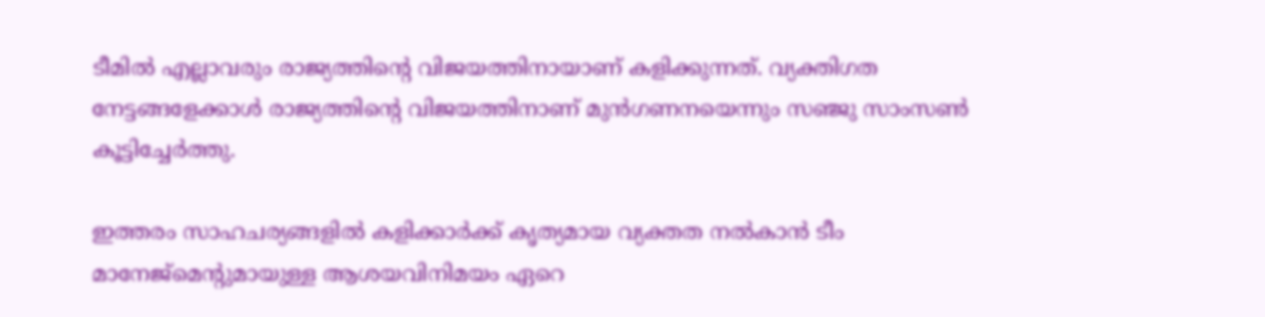ടീമിൽ എല്ലാവരും രാജ്യത്തിന്‍റെ വിജയത്തിനായാണ് കളിക്കുന്നത്. വ്യക്തിഗത നേട്ടങ്ങളേക്കാൾ രാജ്യത്തിന്‍റെ വിജയത്തിനാണ് മുൻഗണനയെന്നും സഞ്ജു സാംസൺ കൂട്ടിച്ചേർത്തു.

ഇത്തരം സാഹചര്യങ്ങളിൽ കളിക്കാർക്ക് കൃത്യമായ വ്യക്തത നൽകാൻ ടീം മാനേജ്‌മെന്‍റുമായുള്ള ആശയവിനിമയം ഏറെ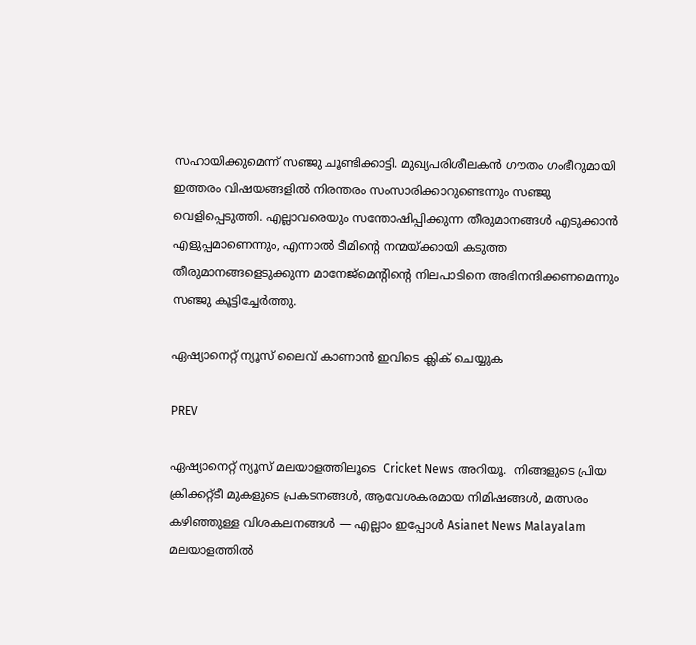സഹായിക്കുമെന്ന് സഞ്ജു ചൂണ്ടിക്കാട്ടി. മുഖ്യപരിശീലകൻ ഗൗതം ഗംഭീറുമായി ഇത്തരം വിഷയങ്ങളിൽ നിരന്തരം സംസാരിക്കാറുണ്ടെന്നും സഞ്ജു വെളിപ്പെടുത്തി. എല്ലാവരെയും സന്തോഷിപ്പിക്കുന്ന തീരുമാനങ്ങൾ എടുക്കാൻ എളുപ്പമാണെന്നും, എന്നാൽ ടീമിന്‍റെ നന്മയ്ക്കായി കടുത്ത തീരുമാനങ്ങളെടുക്കുന്ന മാനേജ്‌മെന്‍റിന്‍റെ നിലപാടിനെ അഭിനന്ദിക്കണമെന്നും സഞ്ജു കൂട്ടിച്ചേർത്തു.

ഏഷ്യാനെറ്റ് ന്യൂസ് ലൈവ് കാണാന്‍ ഇവിടെ ക്ലിക് ചെയ്യുക

PREV

ഏഷ്യാനെറ്റ് ന്യൂസ് മലയാളത്തിലൂടെ  Cricket News അറിയൂ.  നിങ്ങളുടെ പ്രിയ ക്രിക്കറ്റ്ടീ മുകളുടെ പ്രകടനങ്ങൾ, ആവേശകരമായ നിമിഷങ്ങൾ, മത്സരം കഴിഞ്ഞുള്ള വിശകലനങ്ങൾ — എല്ലാം ഇപ്പോൾ Asianet News Malayalam മലയാളത്തിൽ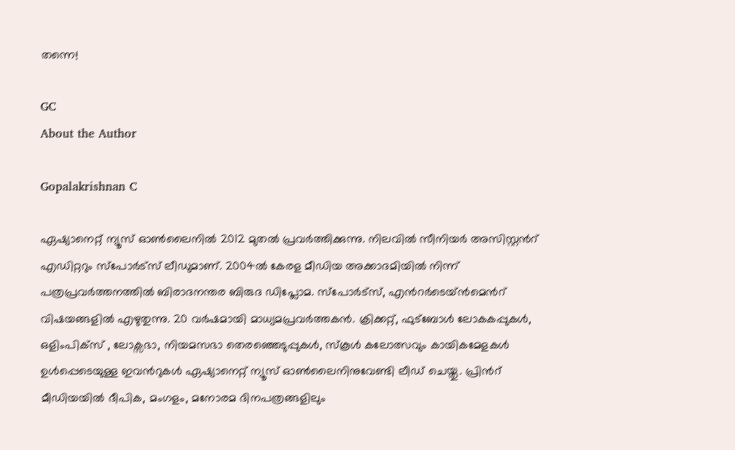തന്നെ!

GC
About the Author

Gopalakrishnan C

ഏഷ്യാനെറ്റ് ന്യൂസ് ഓണ്‍ലൈനില്‍ 2012 മുതല്‍ പ്രവര്‍ത്തിക്കുന്നു. നിലവില്‍ സീനിയര്‍ അസിസ്റ്റന്‍റ് എഡിറ്ററും സ്പോർട്സ് ലീഡുമാണ്. 2004ൽ കേരള മീഡിയ അക്കാദമിയില്‍ നിന്ന് പത്രപ്രവര്‍ത്തനത്തില്‍ ബിരാദനന്തര ബിരുദ ഡിപ്ലോമ. സ്പോര്‍ട്സ്, എന്‍റര്‍ടെയ്ൻമെന്‍റ് വിഷയങ്ങളില്‍ എഴുതുന്നു. 20 വര്‍ഷമായി മാധ്യമപ്രവര്‍ത്തകൻ. ക്രിക്കറ്റ്, ഫുട്ബോള്‍ ലോകകപ്പുകൾ, ഒളിംപിക്സ് , ലോക്സഭാ, നിയമസഭാ തെരഞ്ഞെടുപ്പുകള്‍, സ്കൂള്‍ കലോത്സവും കായികമേളകള്‍ ഉള്‍പ്പെടെയുള്ള ഇവന്‍റുകള്‍ ഏഷ്യാനെറ്റ് ന്യൂസ് ഓണ്‍ലൈനിനുവേണ്ടി ലീഡ് ചെയ്തു. പ്രിന്‍റ് മീഡിയയില്‍ ദീപിക, മംഗളം, മനോരമ ദിനപത്രങ്ങളിലും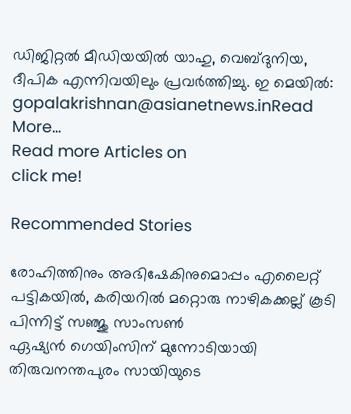ഡിജിറ്റൽ മീഡിയയില്‍ യാഹു, വെബ്ദുനിയ, ദീപിക എന്നിവയിലും പ്രവര്‍ത്തിച്ചു. ഇ മെയില്‍: gopalakrishnan@asianetnews.inRead More...
Read more Articles on
click me!

Recommended Stories

രോഹിത്തിനും അഭിഷേകിനുമൊപ്പം എലൈറ്റ് പട്ടികയിൽ, കരിയറിൽ മറ്റൊരു നാഴികക്കല്ല് കൂടി പിന്നിട്ട് സഞ്ജു സാംസൺ
ഏഷ്യൻ ഗെയിംസിന് മുന്നോടിയായി തിരുവനന്തപുരം സായിയുടെ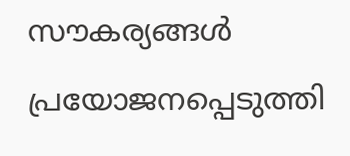സൗകര്യങ്ങൾ പ്രയോജനപ്പെടുത്തി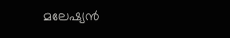മലേഷ്യൻ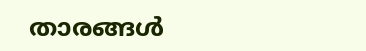താരങ്ങൾ